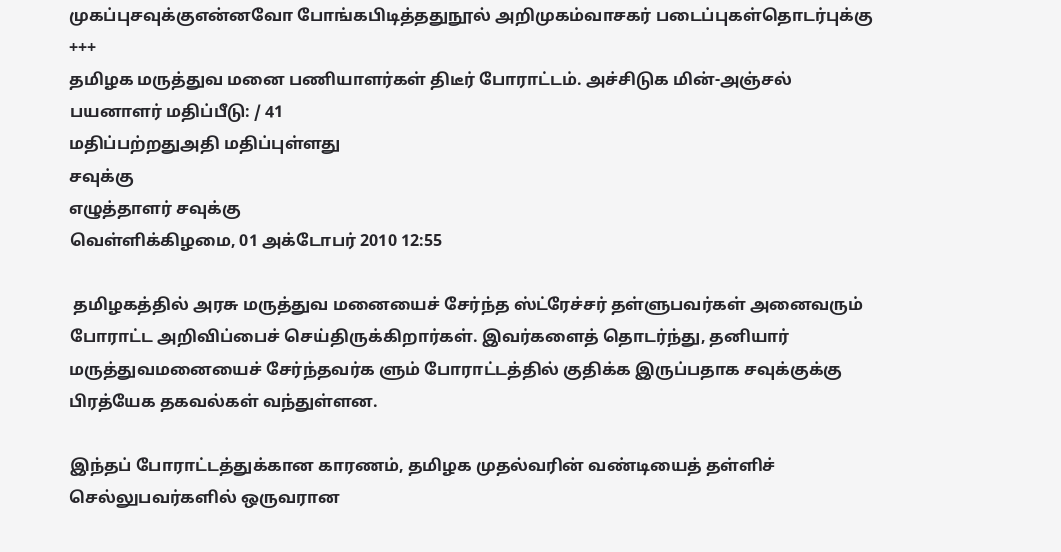முகப்புசவுக்குஎன்னவோ போங்கபிடித்ததுநூல் அறிமுகம்வாசகர் படைப்புகள்தொடர்புக்கு
+++
தமிழக மருத்துவ மனை பணியாளர்கள் திடீர் போராட்டம். அச்சிடுக மின்-அஞ்சல்
பயனாளர் மதிப்பீடு: / 41
மதிப்பற்றதுஅதி மதிப்புள்ளது
சவுக்கு
எழுத்தாளர் சவுக்கு
வெள்ளிக்கிழமை, 01 அக்டோபர் 2010 12:55

 தமிழகத்தில் அரசு மருத்துவ மனையைச் சேர்ந்த ஸ்ட்ரேச்சர் தள்ளுபவர்கள் அனைவரும் போராட்ட அறிவிப்பைச் செய்திருக்கிறார்கள். இவர்களைத் தொடர்ந்து, தனியார் மருத்துவமனையைச் சேர்ந்தவர்க ளும் போராட்டத்தில் குதிக்க இருப்பதாக சவுக்குக்கு பிரத்யேக தகவல்கள் வந்துள்ளன.

இந்தப் போராட்டத்துக்கான காரணம், தமிழக முதல்வரின் வண்டியைத் தள்ளிச் செல்லுபவர்களில் ஒருவரான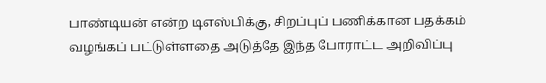பாண்டியன் என்ற டிஎஸ்பிக்கு, சிறப்புப் பணிக்கான பதக்கம் வழங்கப் பட்டுள்ளதை அடுத்தே இந்த போராட்ட அறிவிப்பு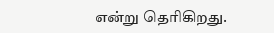என்று தெரிகிறது.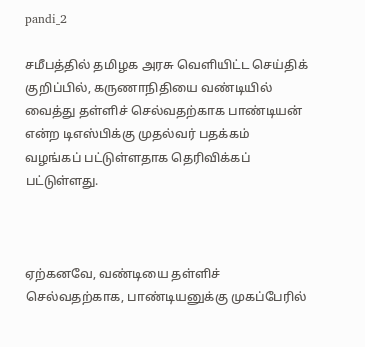pandi_2

சமீபத்தில் தமிழக அரசு வெளியிட்ட செய்திக் குறிப்பில், கருணாநிதியை வண்டியில் வைத்து தள்ளிச் செல்வதற்காக பாண்டியன் என்ற டிஎஸ்பிக்கு முதல்வர் பதக்கம் வழங்கப் பட்டுள்ளதாக தெரிவிக்கப் பட்டுள்ளது.



ஏற்கனவே, வண்டியை தள்ளிச் செல்வதற்காக, பாண்டியனுக்கு முகப்பேரில்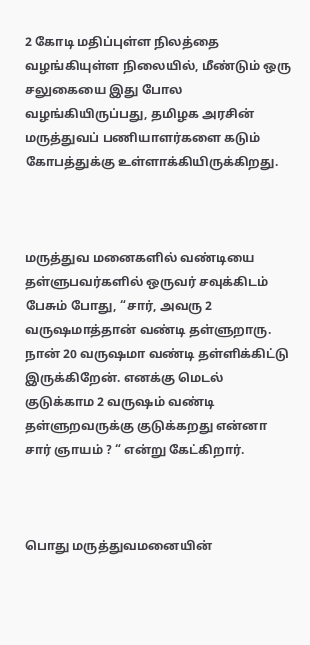2 கோடி மதிப்புள்ள நிலத்தை வழங்கியுள்ள நிலையில், மீண்டும் ஒரு சலுகையை இது போல வழங்கியிருப்பது, தமிழக அரசின் மருத்துவப் பணியாளர்களை கடும் கோபத்துக்கு உள்ளாக்கியிருக்கிறது.



மருத்துவ மனைகளில் வண்டியை தள்ளுபவர்களில் ஒருவர் சவுக்கிடம் பேசும் போது, “சார், அவரு 2 வருஷமாத்தான் வண்டி தள்ளுறாரு. நான் 20 வருஷமா வண்டி தள்ளிக்கிட்டு இருக்கிறேன். எனக்கு மெடல் குடுக்காம 2 வருஷம் வண்டி தள்ளுறவருக்கு குடுக்கறது என்னா சார் ஞாயம் ? “ என்று கேட்கிறார்.



பொது மருத்துவமனையின்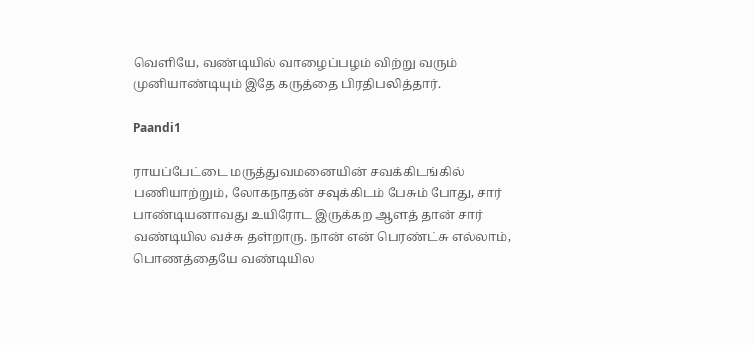வெளியே, வண்டியில் வாழைப்பழம் விற்று வரும் முனியாண்டியும் இதே கருத்தை பிரதிபலித்தார்.

Paandi1

ராயப்பேட்டை மருத்துவமனையின் சவக்கிடங்கில் பணியாற்றும், லோகநாதன் சவுக்கிடம் பேசும் போது, சார் பாண்டியனாவது உயிரோட இருக்கற ஆளத் தான் சார் வண்டியில வச்சு தள்றாரு. நான் என் பெரண்ட்சு எல்லாம், பொணத்தையே வண்டியில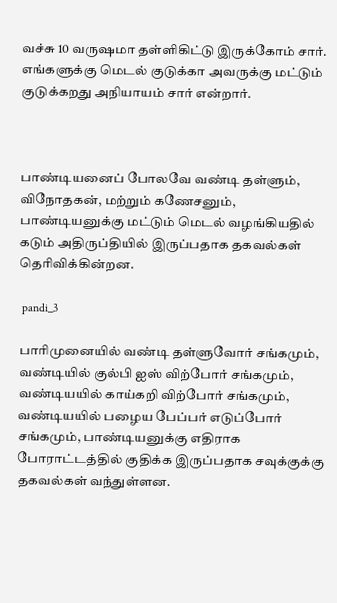வச்சு 10 வருஷமா தள்ளிகிட்டு இருக்கோம் சார். எங்களுக்கு மெடல் குடுக்கா அவருக்கு மட்டும் குடுக்கறது அநியாயம் சார் என்றார்.



பாண்டியனைப் போலவே வண்டி தள்ளும், விநோதகன், மற்றும் கணேசனும், பாண்டியனுக்கு மட்டும் மெடல் வழங்கியதில் கடும் அதிருப்தியில் இருப்பதாக தகவல்கள் தெரிவிக்கின்றன.

 pandi_3

பாரிமுனையில் வண்டி தள்ளுவோர் சங்கமும், வண்டியில் குல்பி ஐஸ் விற்போர் சங்கமும், வண்டியயில் காய்கறி விற்போர் சங்கமும், வண்டியயில் பழைய பேப்பர் எடுப்போர் சங்கமும், பாண்டியனுக்கு எதிராக போராட்டத்தில் குதிக்க இருப்பதாக சவுக்குக்கு தகவல்கள் வந்துள்ளன.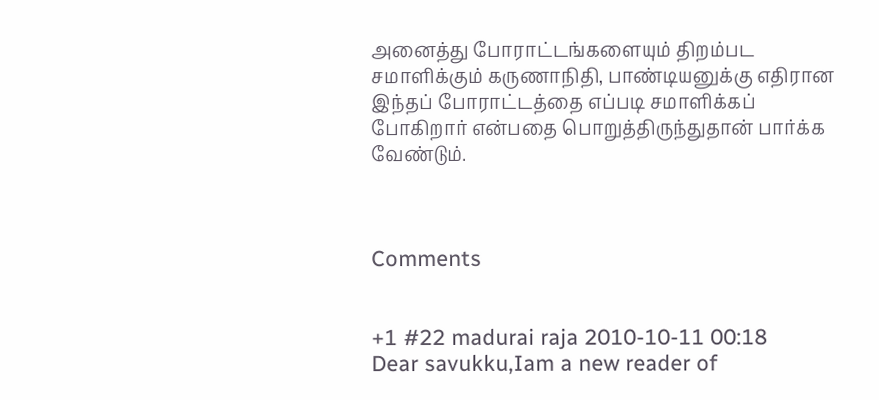அனைத்து போராட்டங்களையும் திறம்பட சமாளிக்கும் கருணாநிதி, பாண்டியனுக்கு எதிரான இந்தப் போராட்டத்தை எப்படி சமாளிக்கப் போகிறார் என்பதை பொறுத்திருந்துதான் பார்க்க வேண்டும்.



Comments


+1 #22 madurai raja 2010-10-11 00:18
Dear savukku,Iam a new reader of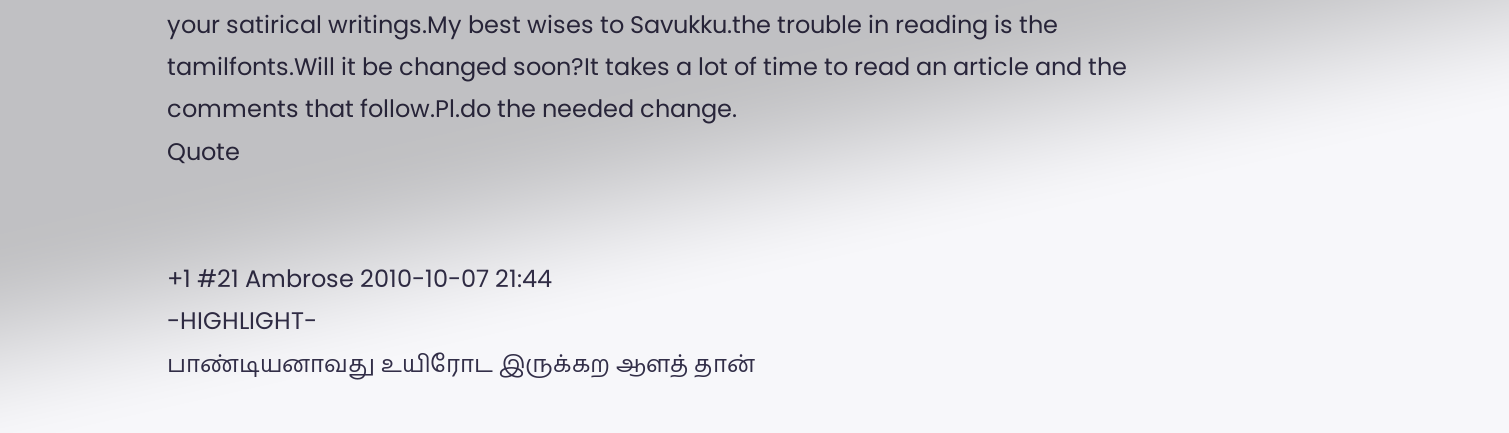your satirical writings.My best wises to Savukku.the trouble in reading is the tamilfonts.Will it be changed soon?It takes a lot of time to read an article and the comments that follow.Pl.do the needed change.
Quote


+1 #21 Ambrose 2010-10-07 21:44
-HIGHLIGHT-
பாண்டியனாவது உயிரோட இருக்கற ஆளத் தான்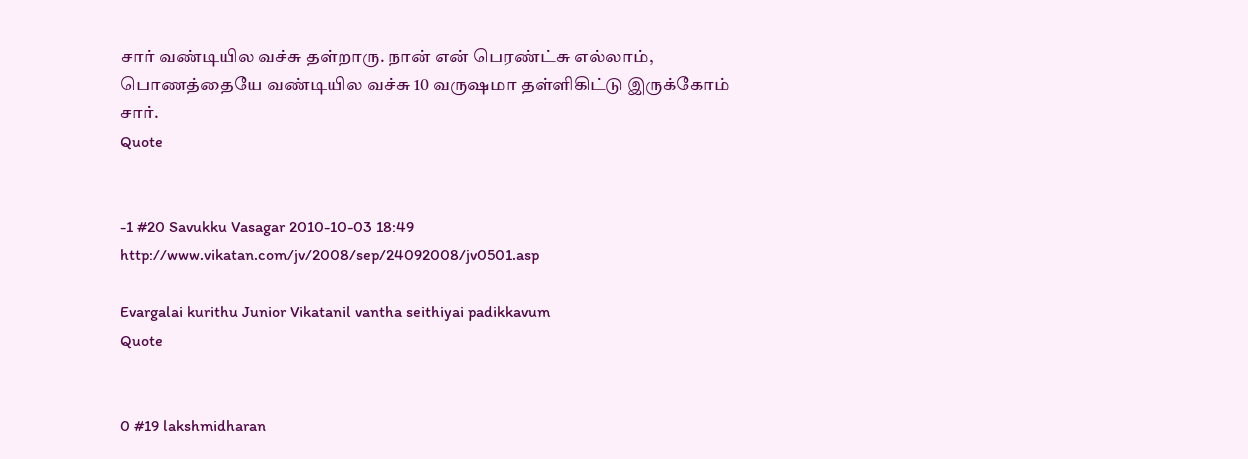சார் வண்டியில வச்சு தள்றாரு. நான் என் பெரண்ட்சு எல்லாம், பொணத்தையே வண்டியில வச்சு 10 வருஷமா தள்ளிகிட்டு இருக்கோம் சார்.
Quote


-1 #20 Savukku Vasagar 2010-10-03 18:49
http://www.vikatan.com/jv/2008/sep/24092008/jv0501.asp

Evargalai kurithu Junior Vikatanil vantha seithiyai padikkavum
Quote


0 #19 lakshmidharan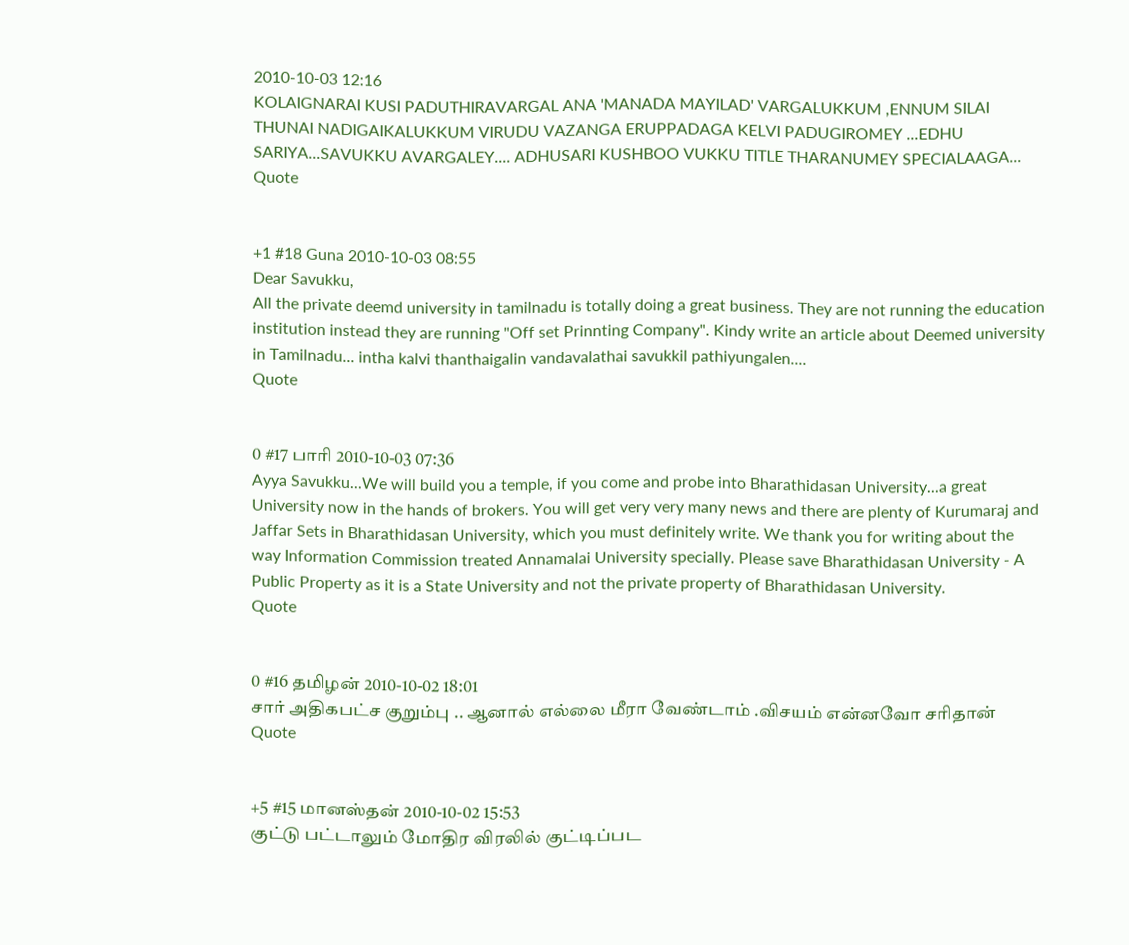2010-10-03 12:16
KOLAIGNARAI KUSI PADUTHIRAVARGAL ANA 'MANADA MAYILAD' VARGALUKKUM ,ENNUM SILAI THUNAI NADIGAIKALUKKUM VIRUDU VAZANGA ERUPPADAGA KELVI PADUGIROMEY ...EDHU SARIYA...SAVUKKU AVARGALEY.... ADHUSARI KUSHBOO VUKKU TITLE THARANUMEY SPECIALAAGA...
Quote


+1 #18 Guna 2010-10-03 08:55
Dear Savukku,
All the private deemd university in tamilnadu is totally doing a great business. They are not running the education institution instead they are running "Off set Prinnting Company". Kindy write an article about Deemed university in Tamilnadu... intha kalvi thanthaigalin vandavalathai savukkil pathiyungalen....
Quote


0 #17 பாரி 2010-10-03 07:36
Ayya Savukku...We will build you a temple, if you come and probe into Bharathidasan University...a great University now in the hands of brokers. You will get very very many news and there are plenty of Kurumaraj and Jaffar Sets in Bharathidasan University, which you must definitely write. We thank you for writing about the way Information Commission treated Annamalai University specially. Please save Bharathidasan University - A Public Property as it is a State University and not the private property of Bharathidasan University.
Quote


0 #16 தமிழன் 2010-10-02 18:01
சார் அதிகபட்ச குறும்பு .. ஆனால் எல்லை மீரா வேண்டாம் .விசயம் என்னவோ சரிதான்
Quote


+5 #15 மானஸ்தன் 2010-10-02 15:53
குட்டு பட்டாலும் மோதிர விரலில் குட்டிப்பட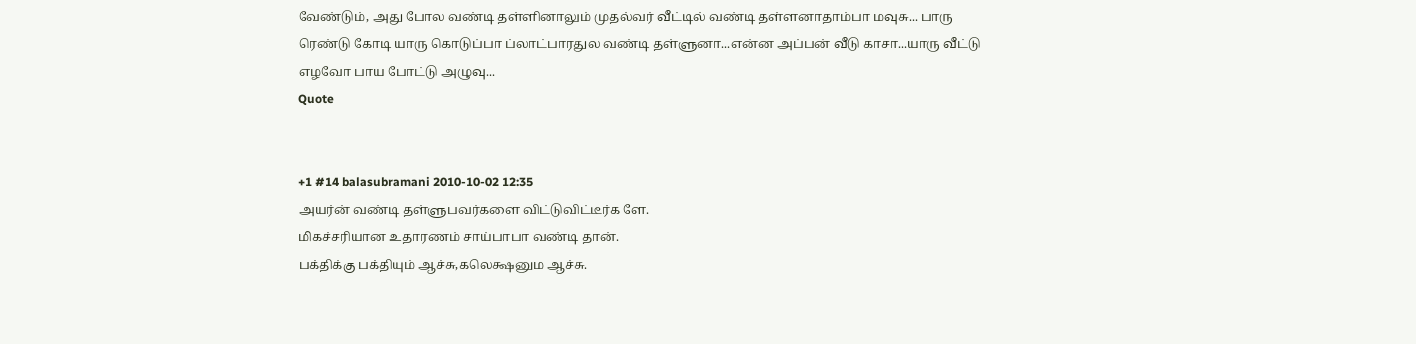வேண்டும், அது போல வண்டி தள்ளினாலும் முதல்வர் வீட்டில் வண்டி தள்ளனாதாம்பா மவுசு... பாரு ரெண்டு கோடி யாரு கொடுப்பா ப்லாட்பாரதுல வண்டி தள்ளுனா...என்ன அப்பன் வீடு காசா...யாரு வீட்டு எழவோ பாய போட்டு அழுவு...
Quote


+1 #14 balasubramani 2010-10-02 12:35
அயர்ன் வண்டி தள்ளுபவர்களை விட்டுவிட்டீர்க ளே.
மிகச்சரியான உதாரணம் சாய்பாபா வண்டி தான்.
பக்திக்கு பக்தியும் ஆச்சு,கலெக்ஷனும ஆச்சு.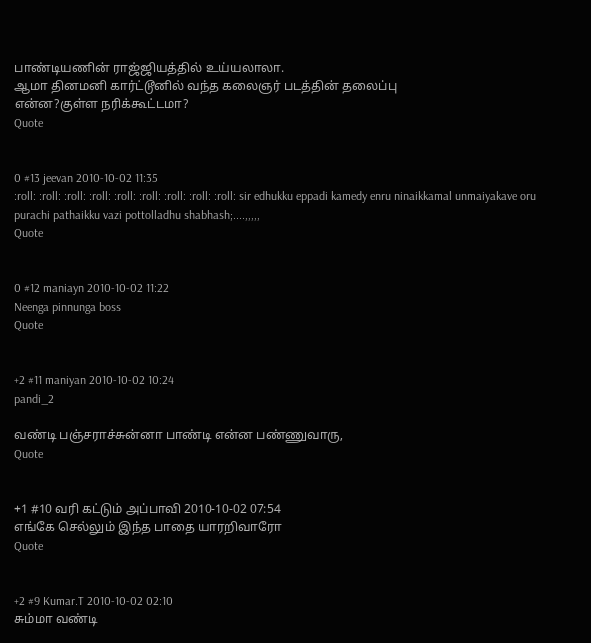பாண்டியணின் ராஜ்ஜியத்தில் உய்யலாலா.
ஆமா தினமனி கார்ட்டூனில் வந்த கலைஞர் படத்தின் தலைப்பு
என்ன?குள்ள நரிக்கூட்டமா?
Quote


0 #13 jeevan 2010-10-02 11:35
:roll: :roll: :roll: :roll: :roll: :roll: :roll: :roll: :roll: sir edhukku eppadi kamedy enru ninaikkamal unmaiyakave oru purachi pathaikku vazi pottolladhu shabhash;....,,,,,
Quote


0 #12 maniayn 2010-10-02 11:22
Neenga pinnunga boss
Quote


+2 #11 maniyan 2010-10-02 10:24
pandi_2

வண்டி பஞ்சராச்சுன்னா பாண்டி என்ன பண்ணுவாரு,
Quote


+1 #10 வரி கட்டும் அப்பாவி 2010-10-02 07:54
எங்கே செல்லும் இந்த பாதை யாரறிவாரோ
Quote


+2 #9 Kumar.T 2010-10-02 02:10
சும்மா வண்டி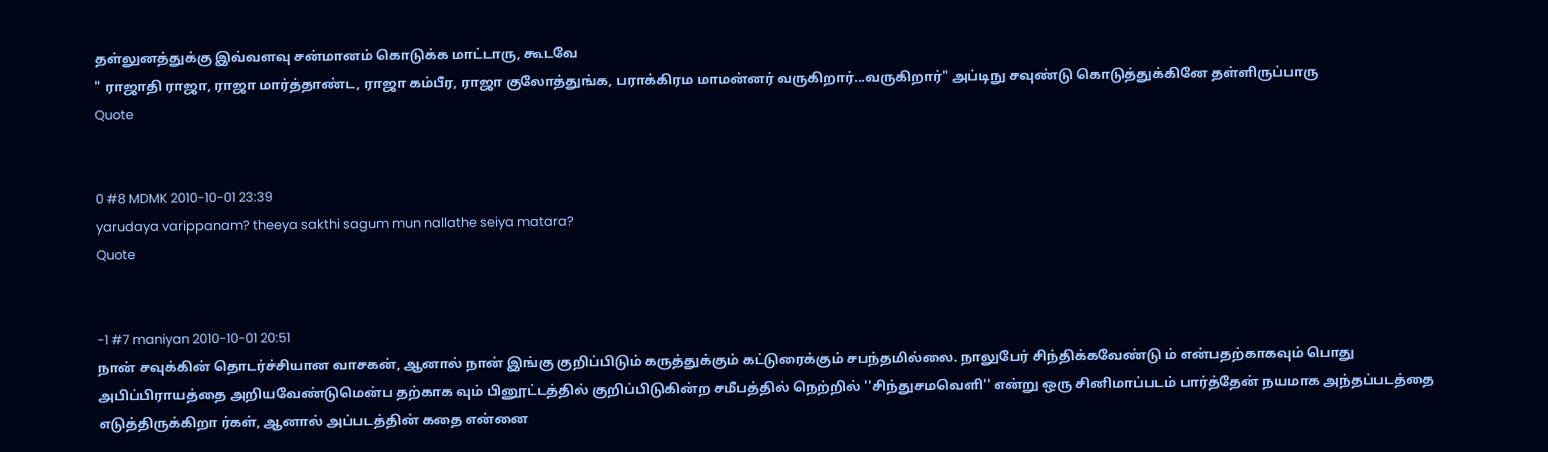தள்லுனத்துக்கு இவ்வளவு சன்மானம் கொடுக்க மாட்டாரு, கூடவே
" ராஜாதி ராஜா, ராஜா மார்த்தாண்ட, ராஜா கம்பீர, ராஜா குலோத்துங்க, பராக்கிரம மாமன்னர் வருகிறார்...வருகிறார்" அப்டிநு சவுண்டு கொடுத்துக்கினே தள்ளிருப்பாரு
Quote


0 #8 MDMK 2010-10-01 23:39
yarudaya varippanam? theeya sakthi sagum mun nallathe seiya matara?
Quote


-1 #7 maniyan 2010-10-01 20:51
நான் சவுக்கின் தொடர்ச்சியான வாசகன், ஆனால் நான் இங்கு குறிப்பிடும் கருத்துக்கும் கட்டுரைக்கும் சபந்தமில்லை. நாலுபேர் சிந்திக்கவேண்டு ம் என்பதற்காகவும் பொது அபிப்பிராயத்தை அறியவேண்டுமென்ப தற்காக வும் பினூட்டத்தில் குறிப்பிடுகின்ற சமீபத்தில் நெற்றில் ''சிந்துசமவெளி'' என்று ஒரு சினிமாப்படம் பார்த்தேன் நயமாக அந்தப்படத்தை எடுத்திருக்கிறா ர்கள், ஆனால் அப்படத்தின் கதை என்னை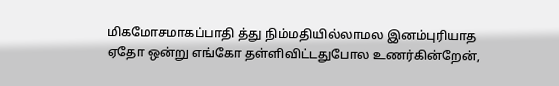மிகமோசமாகப்பாதி த்து நிம்மதியில்லாமல இனம்புரியாத ஏதோ ஒன்று எங்கோ தள்ளிவிட்டதுபோல உணர்கின்றேன்,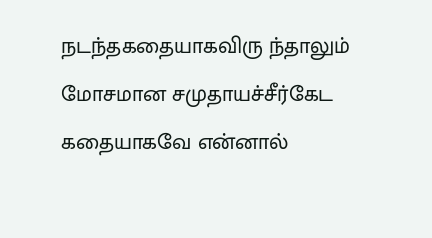நடந்தகதையாகவிரு ந்தாலும் மோசமான சமுதாயச்சீர்கேட கதையாகவே என்னால்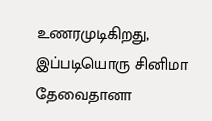உணரமுடிகிறது, இப்படியொரு சினிமா தேவைதானா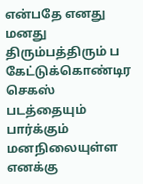என்பதே எனது மனது திரும்பத்திரும் ப கேட்டுக்கொண்டிர செகஸ் படத்தையும் பார்க்கும் மனநிலையுள்ள எனக்கு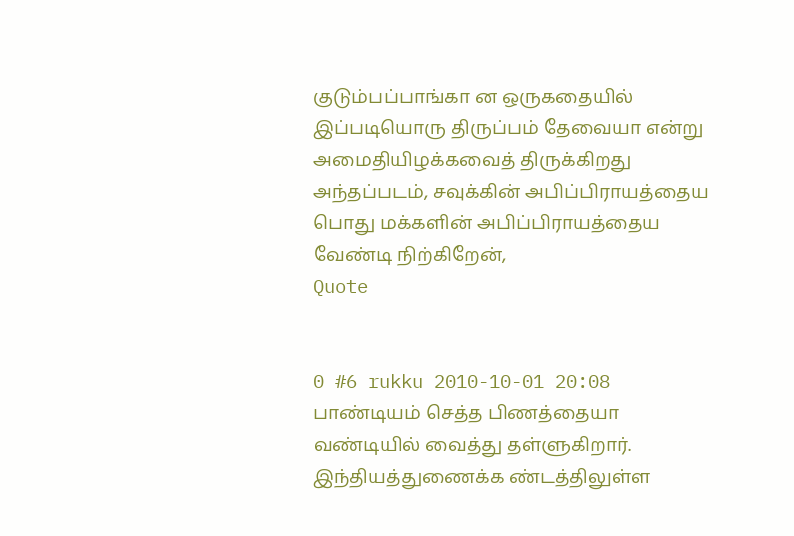குடும்பப்பாங்கா ன ஒருகதையில் இப்படியொரு திருப்பம் தேவையா என்று அமைதியிழக்கவைத் திருக்கிறது அந்தப்படம், சவுக்கின் அபிப்பிராயத்தைய பொது மக்களின் அபிப்பிராயத்தைய வேண்டி நிற்கிறேன்,
Quote


0 #6 rukku 2010-10-01 20:08
பாண்டியம் செத்த பிணத்தையா வண்டியில் வைத்து தள்ளுகிறார். இந்தியத்துணைக்க ண்டத்திலுள்ள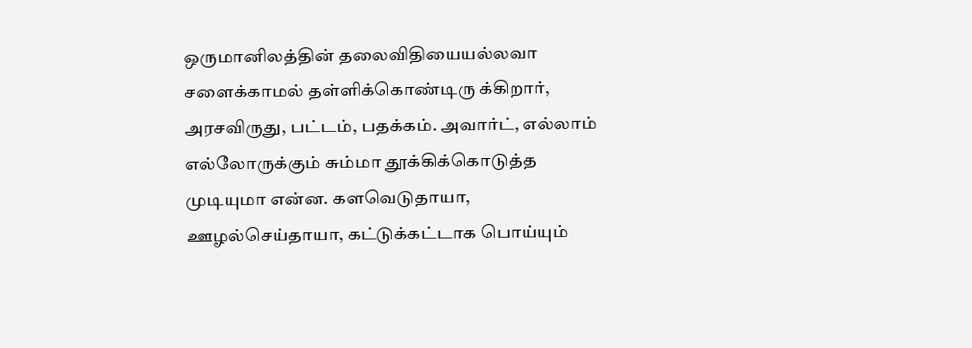ஒருமானிலத்தின் தலைவிதியையல்லவா சளைக்காமல் தள்ளிக்கொண்டிரு க்கிறார்,
அரசவிருது, பட்டம், பதக்கம். அவார்ட், எல்லாம் எல்லோருக்கும் சும்மா தூக்கிக்கொடுத்த முடியுமா என்ன. களவெடுதாயா, ஊழல்செய்தாயா, கட்டுக்கட்டாக பொய்யும்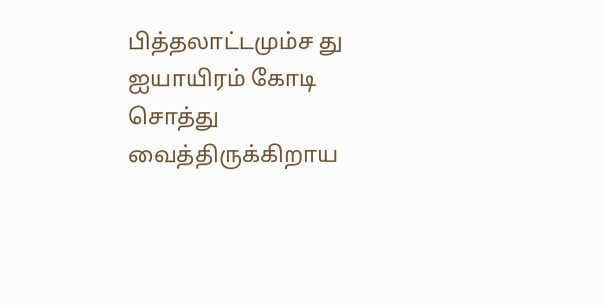பித்தலாட்டமும்ச து ஐயாயிரம் கோடி சொத்து வைத்திருக்கிறாய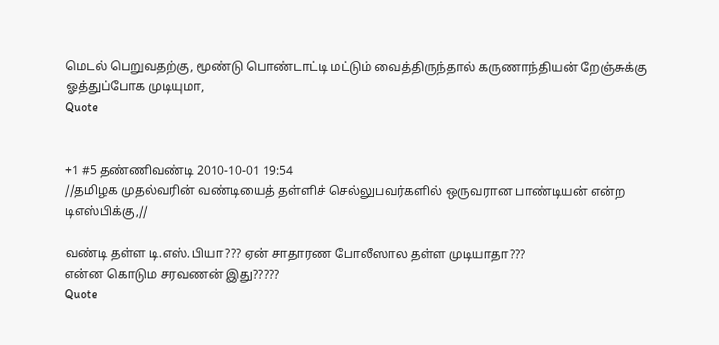மெடல் பெறுவதற்கு, மூண்டு பொண்டாட்டி மட்டும் வைத்திருந்தால் கருணாந்தியன் றேஞ்சுக்கு ஓத்துப்போக முடியுமா,
Quote


+1 #5 தண்ணிவண்டி 2010-10-01 19:54
//தமிழக முதல்வரின் வண்டியைத் தள்ளிச் செல்லுபவர்களில் ஒருவரான பாண்டியன் என்ற டிஎஸ்பிக்கு,//

வண்டி தள்ள டி.எஸ்.பியா??? ஏன் சாதாரண போலீஸால தள்ள முடியாதா???
என்ன கொடும சரவணன் இது?????
Quote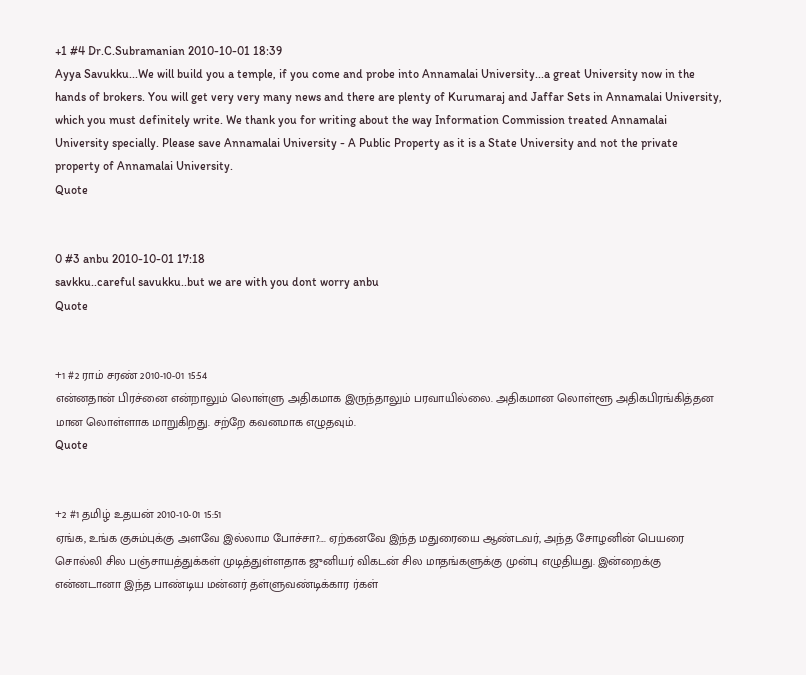+1 #4 Dr.C.Subramanian 2010-10-01 18:39
Ayya Savukku...We will build you a temple, if you come and probe into Annamalai University...a great University now in the hands of brokers. You will get very very many news and there are plenty of Kurumaraj and Jaffar Sets in Annamalai University, which you must definitely write. We thank you for writing about the way Information Commission treated Annamalai University specially. Please save Annamalai University - A Public Property as it is a State University and not the private property of Annamalai University.
Quote


0 #3 anbu 2010-10-01 17:18
savkku..careful savukku..but we are with you dont worry anbu
Quote


+1 #2 ராம் சரண் 2010-10-01 15:54
என்னதான் பிரச்னை என்றாலும் லொள்ளு அதிகமாக இருந்தாலும் பரவாயில்லை. அதிகமான லொள்ளூ அதிகபிரங்கித்தன மான லொள்ளாக மாறுகிறது. சற்றே கவனமாக எழுதவும்.
Quote


+2 #1 தமிழ் உதயன் 2010-10-01 15:51
ஏங்க, உங்க குசும்புக்கு அளவே இல்லாம போச்சா?.... ஏற்கனவே இந்த மதுரையை ஆண்டவர், அந்த சோழனின் பெயரை சொல்லி சில பஞ்சாயத்துக்கள் முடித்துள்ளதாக ஜுனியர் விகடன் சில மாதங்களுக்கு முன்பு எழுதியது. இன்றைக்கு என்னடானா இந்த பாண்டிய மன்னர் தள்ளுவண்டிக்கார ர்கள்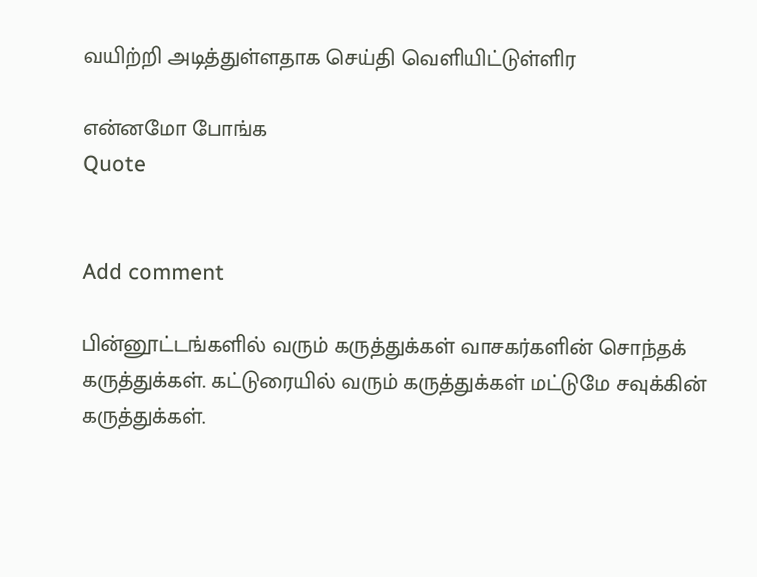வயிற்றி அடித்துள்ளதாக செய்தி வெளியிட்டுள்ளிர

என்னமோ போங்க
Quote


Add comment

பின்னூட்டங்களில் வரும் கருத்துக்கள் வாசகர்களின் சொந்தக் கருத்துக்கள். கட்டுரையில் வரும் கருத்துக்கள் மட்டுமே சவுக்கின் கருத்துக்கள்.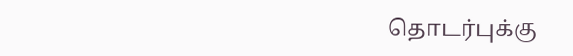தொடர்புக்கு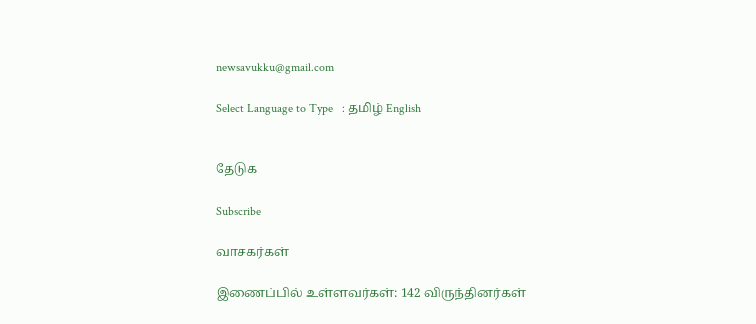newsavukku@gmail.com

Select Language to Type   : தமிழ் English


தேடுக

Subscribe

வாசகர்கள்

இணைப்பில் உள்ளவர்கள்: 142 விருந்தினர்கள்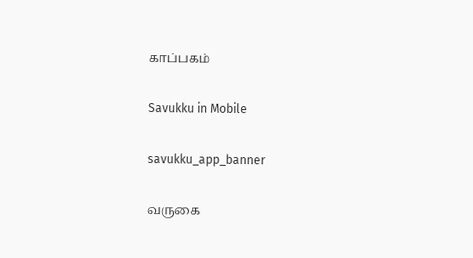காப்பகம்

Savukku in Mobile

savukku_app_banner

வருகை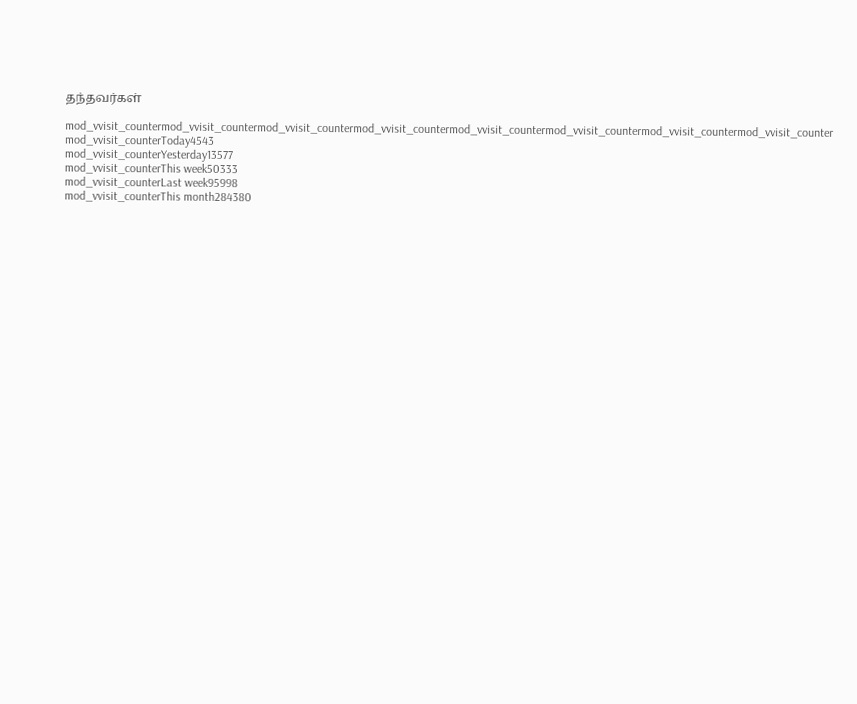தந்தவர்கள்

mod_vvisit_countermod_vvisit_countermod_vvisit_countermod_vvisit_countermod_vvisit_countermod_vvisit_countermod_vvisit_countermod_vvisit_counter
mod_vvisit_counterToday4543
mod_vvisit_counterYesterday13577
mod_vvisit_counterThis week50333
mod_vvisit_counterLast week95998
mod_vvisit_counterThis month284380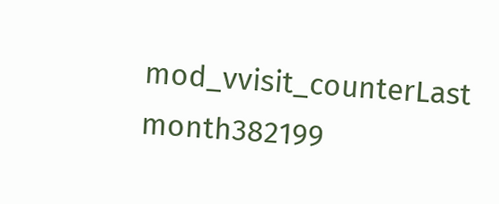mod_vvisit_counterLast month382199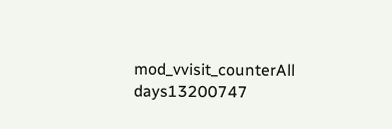mod_vvisit_counterAll days13200747